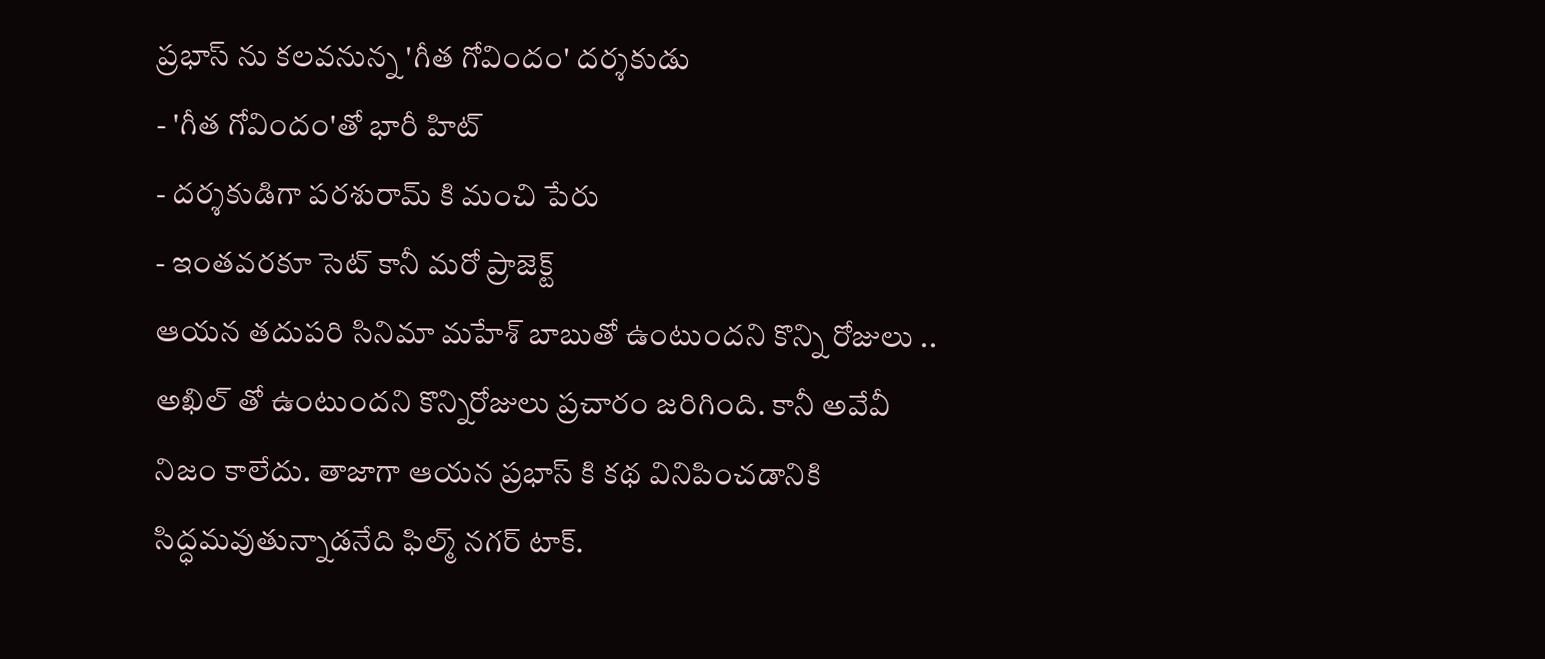ప్రభాస్ ను కలవనున్న 'గీత గోవిందం' దర్శకుడు
- 'గీత గోవిందం'తో భారీ హిట్
- దర్శకుడిగా పరశురామ్ కి మంచి పేరు
- ఇంతవరకూ సెట్ కానీ మరో ప్రాజెక్ట్
ఆయన తదుపరి సినిమా మహేశ్ బాబుతో ఉంటుందని కొన్ని రోజులు .. అఖిల్ తో ఉంటుందని కొన్నిరోజులు ప్రచారం జరిగింది. కానీ అవేవీ నిజం కాలేదు. తాజాగా ఆయన ప్రభాస్ కి కథ వినిపించడానికి సిద్ధమవుతున్నాడనేది ఫిల్మ్ నగర్ టాక్.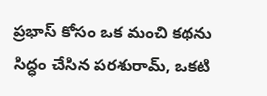ప్రభాస్ కోసం ఒక మంచి కథను సిద్ధం చేసిన పరశురామ్, ఒకటి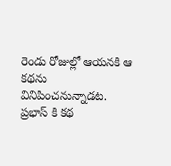రెండు రోజుల్లో ఆయనకి ఆ కథను వినిపించనున్నాడట. ప్రభాస్ కి కథ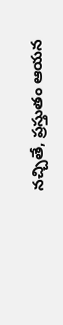నచ్చితే, ప్రస్తుతం ఆయన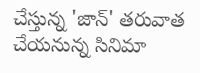చేస్తున్న 'జాన్' తరువాత చేయనున్న సినిమా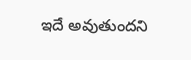ఇదే అవుతుందని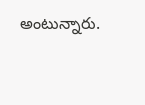అంటున్నారు.